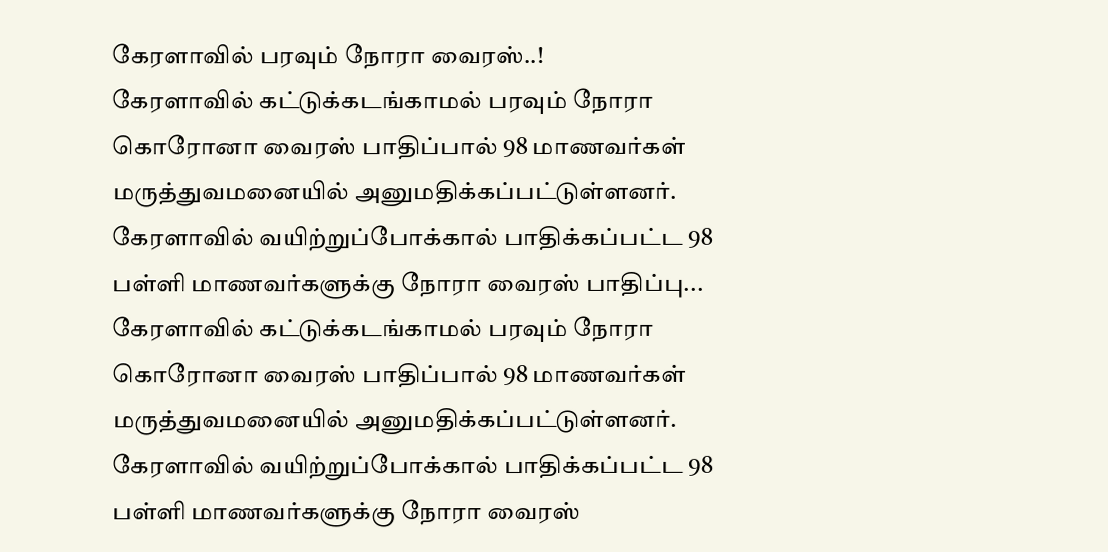கேரளாவில் பரவும் நோரா வைரஸ்..!
கேரளாவில் கட்டுக்கடங்காமல் பரவும் நோரா கொரோனா வைரஸ் பாதிப்பால் 98 மாணவர்கள் மருத்துவமனையில் அனுமதிக்கப்பட்டுள்ளனர். கேரளாவில் வயிற்றுப்போக்கால் பாதிக்கப்பட்ட 98 பள்ளி மாணவர்களுக்கு நோரா வைரஸ் பாதிப்பு...
கேரளாவில் கட்டுக்கடங்காமல் பரவும் நோரா கொரோனா வைரஸ் பாதிப்பால் 98 மாணவர்கள் மருத்துவமனையில் அனுமதிக்கப்பட்டுள்ளனர். கேரளாவில் வயிற்றுப்போக்கால் பாதிக்கப்பட்ட 98 பள்ளி மாணவர்களுக்கு நோரா வைரஸ்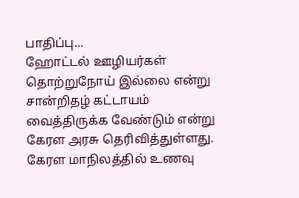பாதிப்பு...
ஹோட்டல் ஊழியர்கள் தொற்றுநோய் இல்லை என்று சான்றிதழ் கட்டாயம் வைத்திருக்க வேண்டும் என்று கேரள அரசு தெரிவித்துள்ளது. கேரள மாநிலத்தில் உணவு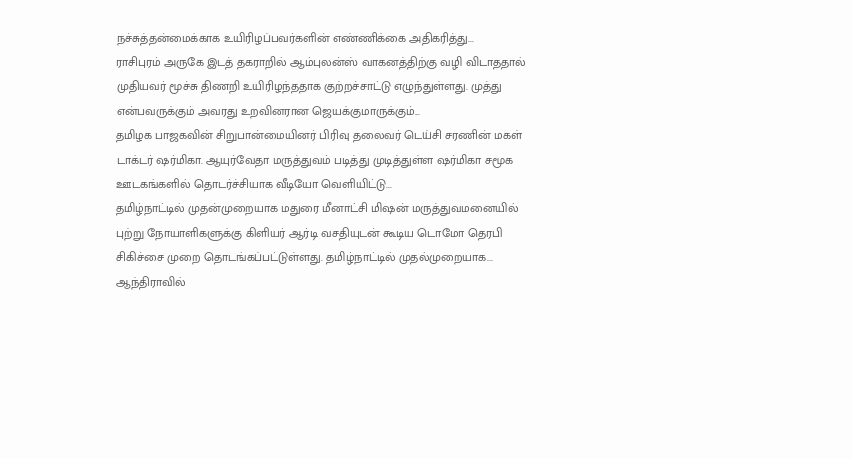நச்சுத்தன்மைக்காக உயிரிழப்பவர்களின் எண்ணிக்கை அதிகரித்து...
ராசிபுரம் அருகே இடத் தகராறில் ஆம்புலன்ஸ் வாகனத்திற்கு வழி விடாததால் முதியவர் மூச்சு திணறி உயிரிழந்ததாக குற்றச்சாட்டு எழுந்துள்ளது. முத்து என்பவருக்கும் அவரது உறவினரான ஜெயக்குமாருக்கும்...
தமிழக பாஜகவின் சிறுபான்மையினர் பிரிவு தலைவர் டெய்சி சரணின் மகள் டாக்டர் ஷர்மிகா. ஆயுர்வேதா மருத்துவம் படித்து முடித்துள்ள ஷர்மிகா சமூக ஊடகங்களில் தொடர்ச்சியாக வீடியோ வெளியிட்டு...
தமிழ்நாட்டில் முதன்முறையாக மதுரை மீனாட்சி மிஷன் மருத்துவமனையில் புற்று நோயாளிகளுக்கு கிளியர் ஆர்டி வசதியுடன் கூடிய டொமோ தெரபி சிகிச்சை முறை தொடங்கப்பட்டுள்ளது. தமிழ்நாட்டில் முதல்முறையாக...
ஆந்திராவில்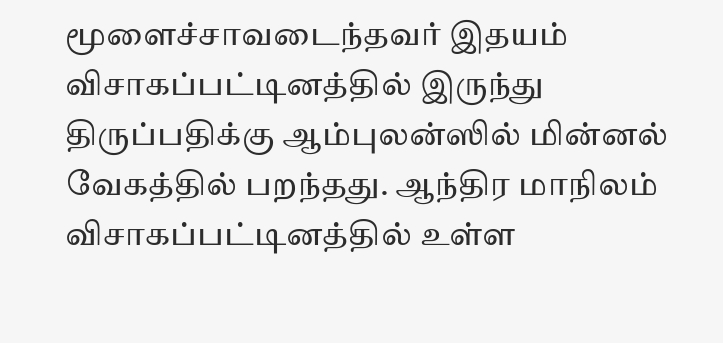மூளைச்சாவடைந்தவர் இதயம் விசாகப்பட்டினத்தில் இருந்து திருப்பதிக்கு ஆம்புலன்ஸில் மின்னல் வேகத்தில் பறந்தது. ஆந்திர மாநிலம் விசாகப்பட்டினத்தில் உள்ள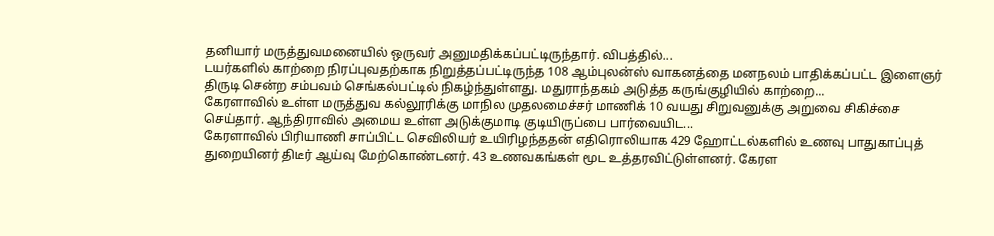தனியார் மருத்துவமனையில் ஒருவர் அனுமதிக்கப்பட்டிருந்தார். விபத்தில்...
டயர்களில் காற்றை நிரப்புவதற்காக நிறுத்தப்பட்டிருந்த 108 ஆம்புலன்ஸ் வாகனத்தை மனநலம் பாதிக்கப்பட்ட இளைஞர் திருடி சென்ற சம்பவம் செங்கல்பட்டில் நிகழ்ந்துள்ளது. மதுராந்தகம் அடுத்த கருங்குழியில் காற்றை...
கேரளாவில் உள்ள மருத்துவ கல்லூரிக்கு மாநில முதலமைச்சர் மாணிக் 10 வயது சிறுவனுக்கு அறுவை சிகிச்சை செய்தார். ஆந்திராவில் அமைய உள்ள அடுக்குமாடி குடியிருப்பை பார்வையிட...
கேரளாவில் பிரியாணி சாப்பிட்ட செவிலியர் உயிரிழந்ததன் எதிரொலியாக 429 ஹோட்டல்களில் உணவு பாதுகாப்புத் துறையினர் திடீர் ஆய்வு மேற்கொண்டனர். 43 உணவகங்கள் மூட உத்தரவிட்டுள்ளனர். கேரள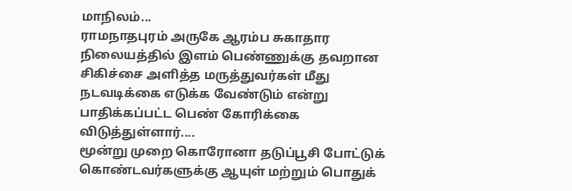மாநிலம்...
ராமநாதபுரம் அருகே ஆரம்ப சுகாதார நிலையத்தில் இளம் பெண்ணுக்கு தவறான சிகிச்சை அளித்த மருத்துவர்கள் மீது நடவடிக்கை எடுக்க வேண்டும் என்று பாதிக்கப்பட்ட பெண் கோரிக்கை விடுத்துள்ளார்....
மூன்று முறை கொரோனா தடுப்பூசி போட்டுக் கொண்டவர்களுக்கு ஆயுள் மற்றும் பொதுக்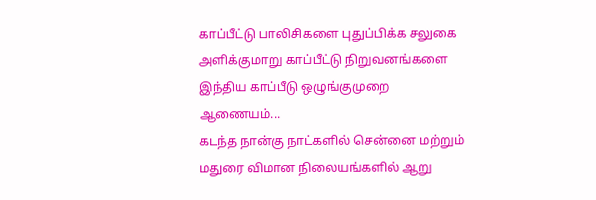காப்பீட்டு பாலிசிகளை புதுப்பிக்க சலுகை அளிக்குமாறு காப்பீட்டு நிறுவனங்களை இந்திய காப்பீடு ஒழுங்குமுறை ஆணையம்...
கடந்த நான்கு நாட்களில் சென்னை மற்றும் மதுரை விமான நிலையங்களில் ஆறு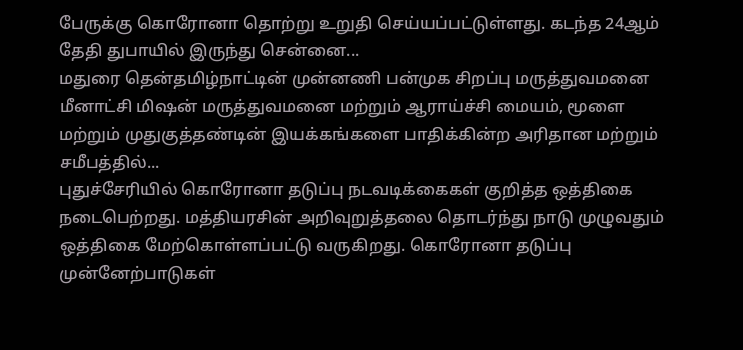பேருக்கு கொரோனா தொற்று உறுதி செய்யப்பட்டுள்ளது. கடந்த 24ஆம் தேதி துபாயில் இருந்து சென்னை...
மதுரை தென்தமிழ்நாட்டின் முன்னணி பன்முக சிறப்பு மருத்துவமனை மீனாட்சி மிஷன் மருத்துவமனை மற்றும் ஆராய்ச்சி மையம், மூளை மற்றும் முதுகுத்தண்டின் இயக்கங்களை பாதிக்கின்ற அரிதான மற்றும் சமீபத்தில்...
புதுச்சேரியில் கொரோனா தடுப்பு நடவடிக்கைகள் குறித்த ஒத்திகை நடைபெற்றது. மத்தியரசின் அறிவுறுத்தலை தொடர்ந்து நாடு முழுவதும் ஒத்திகை மேற்கொள்ளப்பட்டு வருகிறது. கொரோனா தடுப்பு முன்னேற்பாடுகள்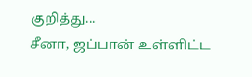குறித்து...
சீனா, ஜப்பான் உள்ளிட்ட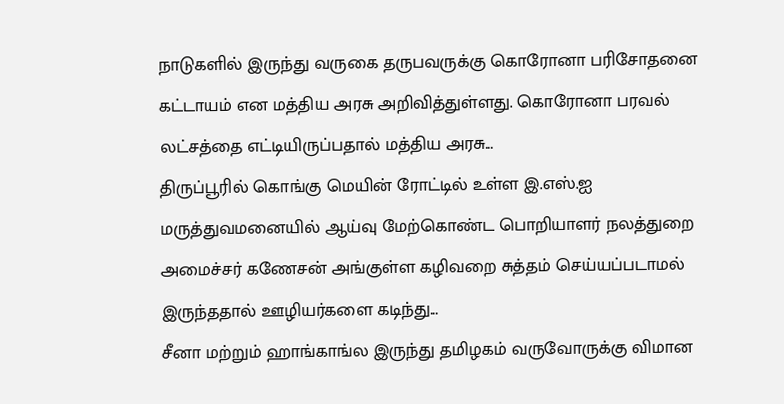நாடுகளில் இருந்து வருகை தருபவருக்கு கொரோனா பரிசோதனை கட்டாயம் என மத்திய அரசு அறிவித்துள்ளது. கொரோனா பரவல் லட்சத்தை எட்டியிருப்பதால் மத்திய அரசு...
திருப்பூரில் கொங்கு மெயின் ரோட்டில் உள்ள இ.எஸ்.ஐ மருத்துவமனையில் ஆய்வு மேற்கொண்ட பொறியாளர் நலத்துறை அமைச்சர் கணேசன் அங்குள்ள கழிவறை சுத்தம் செய்யப்படாமல் இருந்ததால் ஊழியர்களை கடிந்து...
சீனா மற்றும் ஹாங்காங்ல இருந்து தமிழகம் வருவோருக்கு விமான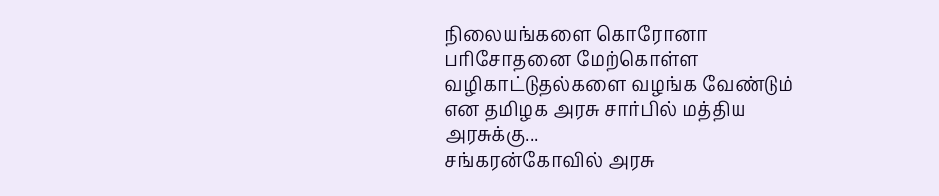நிலையங்களை கொரோனா பரிசோதனை மேற்கொள்ள வழிகாட்டுதல்களை வழங்க வேண்டும் என தமிழக அரசு சார்பில் மத்திய அரசுக்கு...
சங்கரன்கோவில் அரசு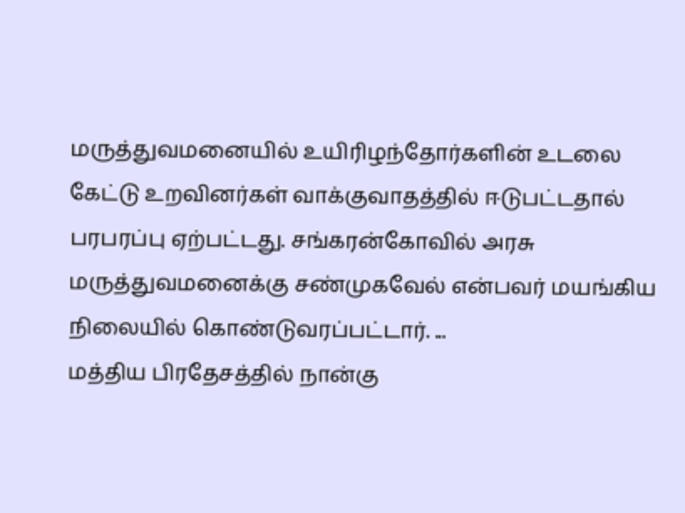மருத்துவமனையில் உயிரிழந்தோர்களின் உடலை கேட்டு உறவினர்கள் வாக்குவாதத்தில் ஈடுபட்டதால் பரபரப்பு ஏற்பட்டது. சங்கரன்கோவில் அரசு மருத்துவமனைக்கு சண்முகவேல் என்பவர் மயங்கிய நிலையில் கொண்டுவரப்பட்டார். ...
மத்திய பிரதேசத்தில் நான்கு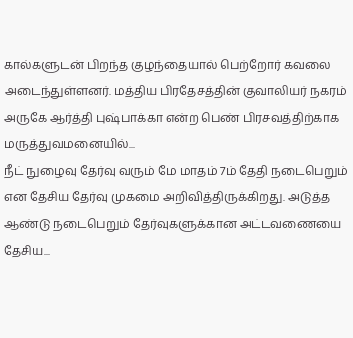கால்களுடன் பிறந்த குழந்தையால் பெற்றோர் கவலை அடைந்துள்ளனர். மத்திய பிரதேசத்தின் குவாலியர் நகரம் அருகே ஆர்த்தி புஷ்பாக்கா என்ற பெண் பிரசவத்திற்காக மருத்துவமனையில்...
நீட் நுழைவு தேர்வு வரும் மே மாதம் 7ம் தேதி நடைபெறும் என தேசிய தேர்வு முகமை அறிவித்திருக்கிறது. அடுத்த ஆண்டு நடைபெறும் தேர்வுகளுக்கான அட்டவணையை தேசிய...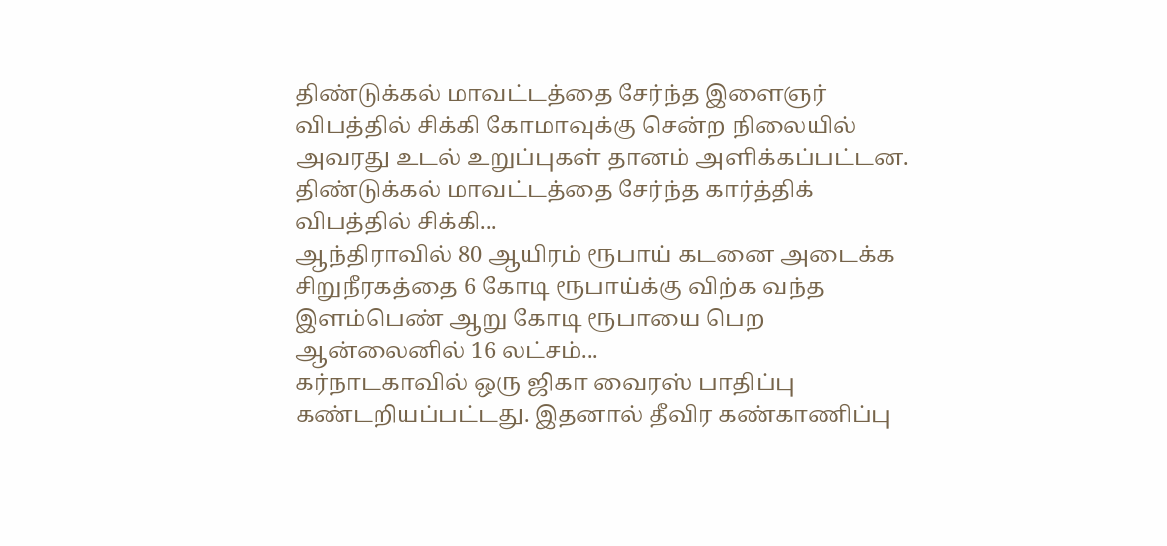திண்டுக்கல் மாவட்டத்தை சேர்ந்த இளைஞர் விபத்தில் சிக்கி கோமாவுக்கு சென்ற நிலையில் அவரது உடல் உறுப்புகள் தானம் அளிக்கப்பட்டன. திண்டுக்கல் மாவட்டத்தை சேர்ந்த கார்த்திக் விபத்தில் சிக்கி...
ஆந்திராவில் 80 ஆயிரம் ரூபாய் கடனை அடைக்க சிறுநீரகத்தை 6 கோடி ரூபாய்க்கு விற்க வந்த இளம்பெண் ஆறு கோடி ரூபாயை பெற ஆன்லைனில் 16 லட்சம்...
கர்நாடகாவில் ஒரு ஜிகா வைரஸ் பாதிப்பு கண்டறியப்பட்டது. இதனால் தீவிர கண்காணிப்பு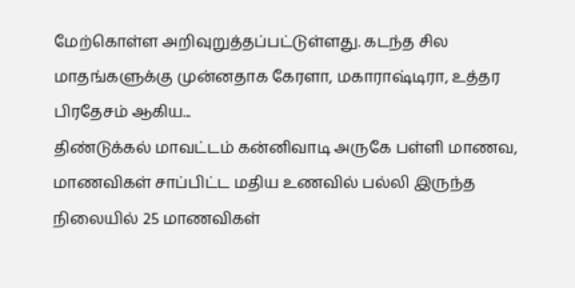மேற்கொள்ள அறிவுறுத்தப்பட்டுள்ளது. கடந்த சில மாதங்களுக்கு முன்னதாக கேரளா, மகாராஷ்டிரா, உத்தர பிரதேசம் ஆகிய...
திண்டுக்கல் மாவட்டம் கன்னிவாடி அருகே பள்ளி மாணவ, மாணவிகள் சாப்பிட்ட மதிய உணவில் பல்லி இருந்த நிலையில் 25 மாணவிகள்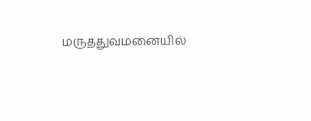மருத்துவமனையில்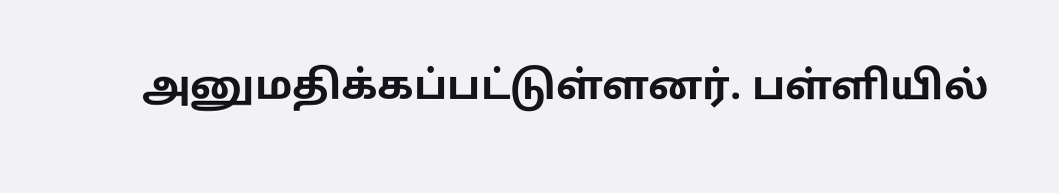அனுமதிக்கப்பட்டுள்ளனர். பள்ளியில்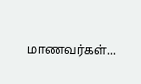மாணவர்கள்...